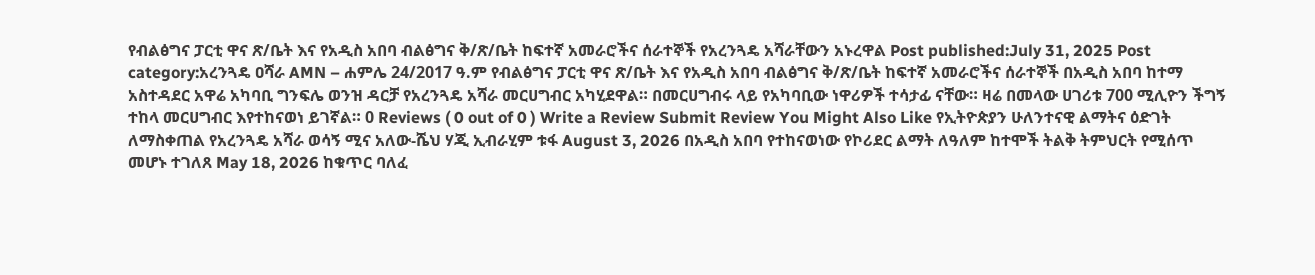የብልፅግና ፓርቲ ዋና ጽ/ቤት እና የአዲስ አበባ ብልፅግና ቅ/ጽ/ቤት ከፍተኛ አመራሮችና ሰራተኞች የአረንጓዴ አሻራቸውን አኑረዋል Post published:July 31, 2025 Post category:አረንጓዴ ዐሻራ AMN – ሐምሌ 24/2017 ዓ.ም የብልፅግና ፓርቲ ዋና ጽ/ቤት እና የአዲስ አበባ ብልፅግና ቅ/ጽ/ቤት ከፍተኛ አመራሮችና ሰራተኞች በአዲስ አበባ ከተማ አስተዳደር አዋሬ አካባቢ ግንፍሌ ወንዝ ዳርቻ የአረንጓዴ አሻራ መርሀግብር አካሂደዋል። በመርሀግብሩ ላይ የአካባቢው ነዋሪዎች ተሳታፊ ናቸው። ዛሬ በመላው ሀገሪቱ 700 ሚሊዮን ችግኝ ተከላ መርሀግብር እየተከናወነ ይገኛል። 0 Reviews ( 0 out of 0 ) Write a Review Submit Review You Might Also Like የኢትዮጵያን ሁለንተናዊ ልማትና ዕድገት ለማስቀጠል የአረንጓዴ አሻራ ወሳኝ ሚና አለው-ሼህ ሃጂ ኢብራሂም ቱፋ August 3, 2026 በአዲስ አበባ የተከናወነው የኮሪደር ልማት ለዓለም ከተሞች ትልቅ ትምህርት የሚሰጥ መሆኑ ተገለጸ May 18, 2026 ከቁጥር ባለፈ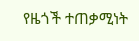የዜጎች ተጠቃሚነት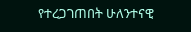የተረጋገጠበት ሁለንተናዊ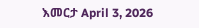እመርታ April 3, 2026